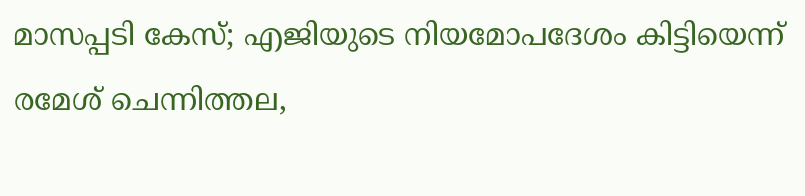മാസപ്പടി കേസ്; എജിയുടെ നിയമോപദേശം കിട്ടിയെന്ന് രമേശ് ചെന്നിത്തല,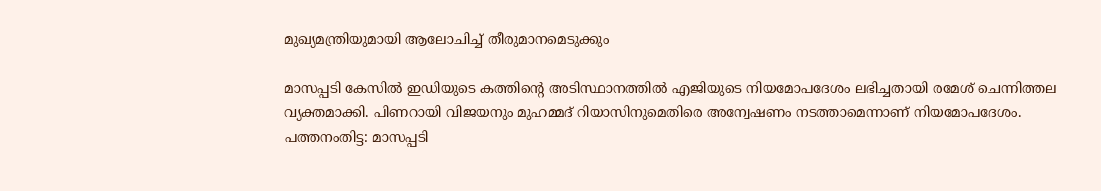മുഖ്യമന്ത്രിയുമായി ആലോചിച്ച് തീരുമാനമെടുക്കും

മാസപ്പടി കേസില്‍ ഇഡിയുടെ കത്തിന്റെ അടിസ്ഥാനത്തില്‍ എജിയുടെ നിയമോപദേശം ലഭിച്ചതായി രമേശ് ചെന്നിത്തല വ്യക്തമാക്കി. പിണറായി വിജയനും മുഹമ്മദ് റിയാസിനുമെതിരെ അന്വേഷണം നടത്താമെന്നാണ് നിയമോപദേശം.
പത്തനംതിട്ട: മാസപ്പടി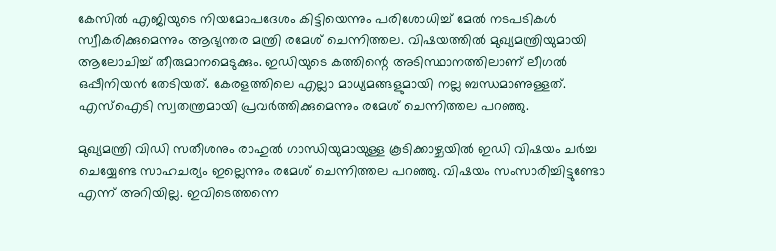കേസില്‍ എജിയുടെ നിയമോപദേശം കിട്ടിയെന്നും പരിശോധിച്ച് മേല്‍ നടപടികള്‍ സ്വീകരിക്കുമെന്നും ആഭ്യന്തര മന്ത്രി രമേശ് ചെന്നിത്തല. വിഷയത്തില്‍ മുഖ്യമന്ത്രിയുമായി ആലോചിച്ച് തീരുമാനമെടുക്കും. ഇഡിയുടെ കത്തിന്റെ അടിസ്ഥാനത്തിലാണ് ലീഗല്‍ ഒപ്പീനിയന്‍ തേടിയത്. കേരളത്തിലെ എല്ലാ മാധ്യമങ്ങളുമായി നല്ല ബന്ധമാണുള്ളത്. എസ്‌ഐടി സ്വതന്ത്രമായി പ്രവര്‍ത്തിക്കുമെന്നും രമേശ് ചെന്നിത്തല പറഞ്ഞു.

മുഖ്യമന്ത്രി വിഡി സതീശനും രാഹുല്‍ ഗാന്ധിയുമായുള്ള കൂടിക്കാഴ്ചയില്‍ ഇഡി വിഷയം ചര്‍ച്ച ചെയ്യേണ്ട സാഹചര്യം ഇല്ലെന്നും രമേശ് ചെന്നിത്തല പറഞ്ഞു. വിഷയം സംസാരിച്ചിട്ടുണ്ടോ എന്ന് അറിയില്ല. ഇവിടെത്തന്നെ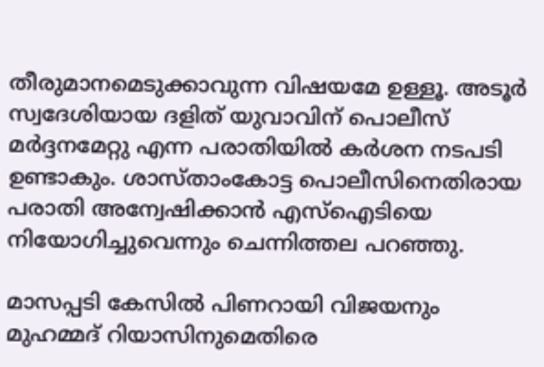തീരുമാനമെടുക്കാവുന്ന വിഷയമേ ഉള്ളൂ. അടൂര്‍ സ്വദേശിയായ ദളിത് യുവാവിന് പൊലീസ് മര്‍ദ്ദനമേറ്റു എന്ന പരാതിയില്‍ കര്‍ശന നടപടി ഉണ്ടാകും. ശാസ്താംകോട്ട പൊലീസിനെതിരായ പരാതി അന്വേഷിക്കാന്‍ എസ്‌ഐടിയെ നിയോഗിച്ചുവെന്നും ചെന്നിത്തല പറഞ്ഞു.

മാസപ്പടി കേസില്‍ പിണറായി വിജയനും മുഹമ്മദ് റിയാസിനുമെതിരെ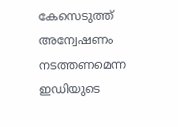കേസെടുത്ത് അന്വേഷണം നടത്തണമെന്ന ഇഡിയുടെ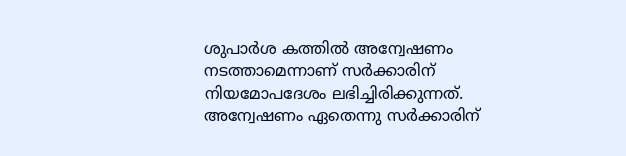ശുപാര്‍ശ കത്തില്‍ അന്വേഷണം നടത്താമെന്നാണ് സര്‍ക്കാരിന് നിയമോപദേശം ലഭിച്ചിരിക്കുന്നത്. അന്വേഷണം ഏതെന്നു സര്‍ക്കാരിന്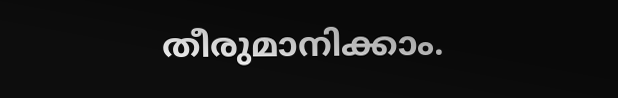തീരുമാനിക്കാം.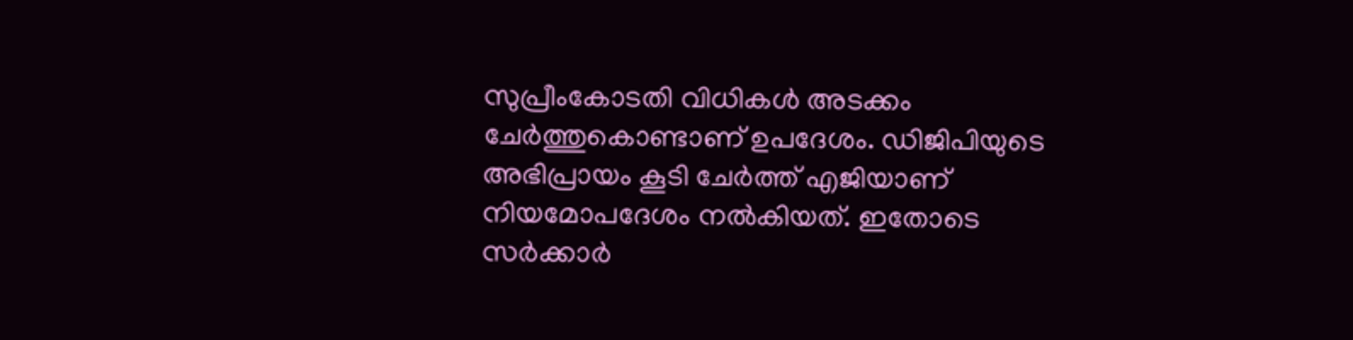സുപ്രീംകോടതി വിധികള്‍ അടക്കം ചേര്‍ത്തുകൊണ്ടാണ് ഉപദേശം. ഡിജിപിയുടെ അഭിപ്രായം കൂടി ചേര്‍ത്ത് എജിയാണ് നിയമോപദേശം നല്‍കിയത്. ഇതോടെ സര്‍ക്കാര്‍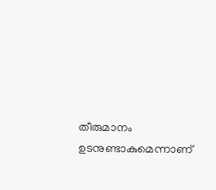തീരുമാനം ഉടനുണ്ടാകുമെന്നാണ്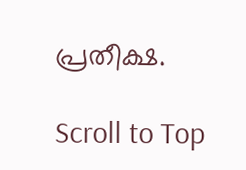പ്രതീക്ഷ.

Scroll to Top